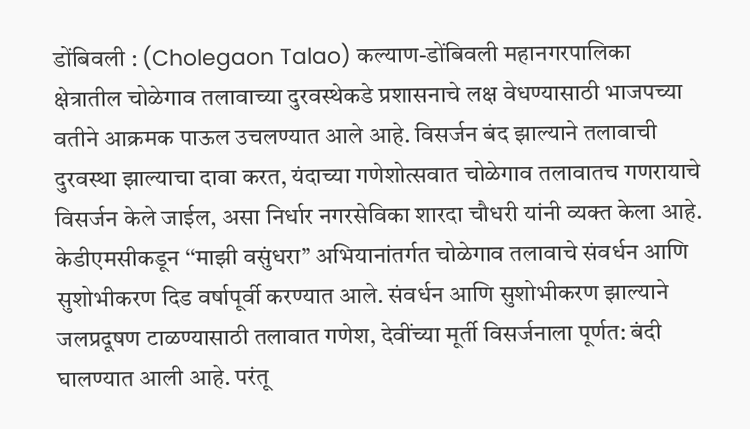डोंबिवली : (Cholegaon Talao) कल्याण-डोंबिवली महानगरपालिका क्षेत्रातील चोळेगाव तलावाच्या दुरवस्थेकडे प्रशासनाचे लक्ष वेधण्यासाठी भाजपच्या वतीने आक्रमक पाऊल उचलण्यात आले आहे. विसर्जन बंद झाल्याने तलावाची दुरवस्था झाल्याचा दावा करत, यंदाच्या गणेशोत्सवात चोळेगाव तलावातच गणरायाचे विसर्जन केले जाईल, असा निर्धार नगरसेविका शारदा चौधरी यांनी व्यक्त केला आहे.
केडीएमसीकडून ‘‘माझी वसुंधरा’’ अभियानांतर्गत चोळेगाव तलावाचे संवर्धन आणि सुशोभीकरण दिड वर्षापूर्वी करण्यात आले. संवर्धन आणि सुशोभीकरण झाल्याने जलप्रदूषण टाळण्यासाठी तलावात गणेश, देवींच्या मूर्ती विसर्जनाला पूर्णत: बंदी घालण्यात आली आहे. परंतू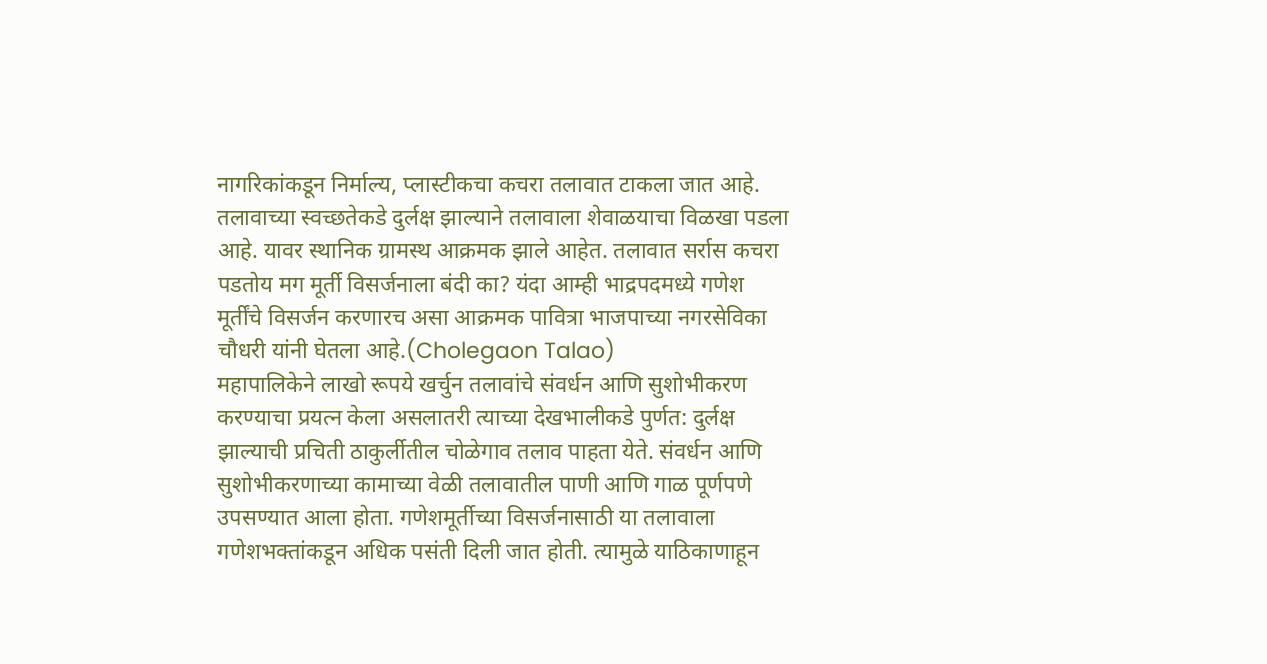नागरिकांकडून निर्माल्य, प्लास्टीकचा कचरा तलावात टाकला जात आहे. तलावाच्या स्वच्छतेकडे दुर्लक्ष झाल्याने तलावाला शेवाळयाचा विळखा पडला आहे. यावर स्थानिक ग्रामस्थ आक्रमक झाले आहेत. तलावात सर्रास कचरा पडतोय मग मूर्ती विसर्जनाला बंदी का? यंदा आम्ही भाद्रपदमध्ये गणेश मूर्तींचे विसर्जन करणारच असा आक्रमक पावित्रा भाजपाच्या नगरसेविका चौधरी यांनी घेतला आहे.(Cholegaon Talao)
महापालिकेने लाखो रूपये खर्चुन तलावांचे संवर्धन आणि सुशोभीकरण करण्याचा प्रयत्न केला असलातरी त्याच्या देखभालीकडे पुर्णत: दुर्लक्ष झाल्याची प्रचिती ठाकुर्लीतील चोळेगाव तलाव पाहता येते. संवर्धन आणि सुशोभीकरणाच्या कामाच्या वेळी तलावातील पाणी आणि गाळ पूर्णपणे उपसण्यात आला होता. गणेशमूर्तीच्या विसर्जनासाठी या तलावाला गणेशभक्तांकडून अधिक पसंती दिली जात होती. त्यामुळे याठिकाणाहून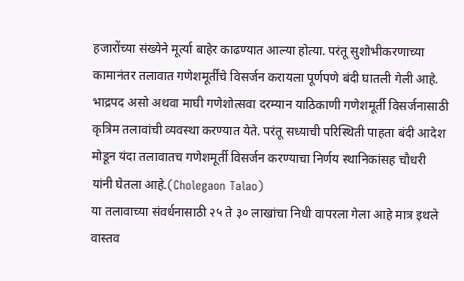हजारोंच्या संख्येने मूर्त्या बाहेर काढण्यात आल्या होत्या. परंतू सुशोभीकरणाच्या कामानंतर तलावात गणेशमूर्तींचे विसर्जन करायला पूर्णपणे बंदी घातली गेली आहे. भाद्रपद असो अथवा माघी गणेशोत्सवा दरम्यान याठिकाणी गणेशमूर्ती विसर्जनासाठी कृत्रिम तलावांची व्यवस्था करण्यात येते. परंतू सध्याची परिस्थिती पाहता बंदी आदेश मोडून यंदा तलावातच गणेशमूर्ती विसर्जन करण्याचा निर्णय स्थानिकांसह चौधरी यांनी घेतला आहे.(Cholegaon Talao)
या तलावाच्या संवर्धनासाठी २५ ते ३० लाखांचा निधी वापरला गेला आहे मात्र इथले वास्तव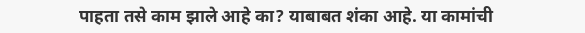पाहता तसे काम झाले आहे का? याबाबत शंका आहे. या कामांची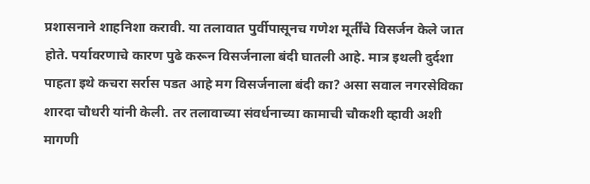प्रशासनाने शाहनिशा करावी. या तलावात पुर्वीपासूनच गणेश मूर्तींचे विसर्जन केले जात होते. पर्यावरणाचे कारण पुढे करून विसर्जनाला बंदी घातली आहे. मात्र इथली दुर्दशा पाहता इथे कचरा सर्रास पडत आहे मग विसर्जनाला बंदी का? असा सवाल नगरसेविका शारदा चौधरी यांनी केली. तर तलावाच्या संवर्धनाच्या कामाची चौकशी व्हावी अशी मागणी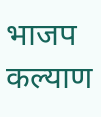भाजप कल्याण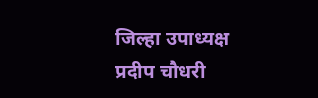जिल्हा उपाध्यक्ष प्रदीप चौधरी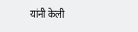यांनी केली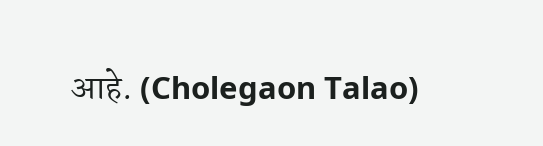आहे. (Cholegaon Talao)